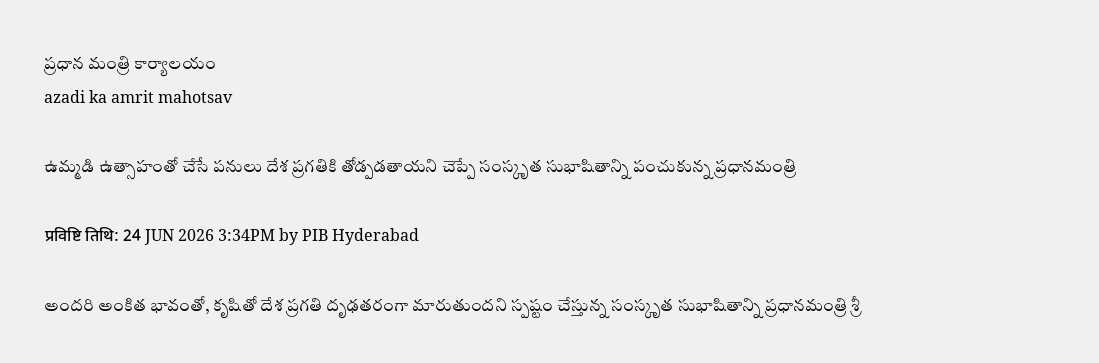ప్రధాన మంత్రి కార్యాలయం
azadi ka amrit mahotsav

ఉమ్మడి ఉత్సాహంతో చేసే పనులు దేశ ప్రగతికి తోడ్పడతాయని చెప్పే సంస్కృత సుభాషితాన్ని పంచుకున్న ప్రధానమంత్రి

प्रविष्टि तिथि: 24 JUN 2026 3:34PM by PIB Hyderabad

అందరి అంకిత భావంతో, కృషితో దేశ ప్రగతి దృఢతరంగా మారుతుందని స్పష్టం చేస్తున్న సంస్కృత సుభాషితాన్ని ప్రధానమంత్రి శ్రీ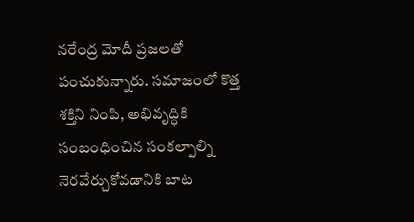నరేంద్ర మోదీ ప్రజలతో పంచుకున్నారు. సమాజంలో కొత్త శక్తిని నింపి, అభివృద్ధికి సంబంధించిన సంకల్పాల్ని నెరవేర్చుకోవడానికి బాట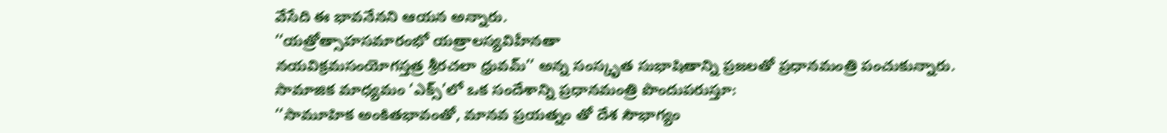వేసేది ఈ భావనేనని ఆయన అన్నారు.
‘‘యత్రోత్సాహసమారంభో యత్రాలస్యవిహీనతా
నయవిక్రమసంయోగస్తత్ర శ్రీరచలా ధ్రువమ్’’ అన్న సంస్కృత సుభాషితాన్ని ప్రజలతో ప్రధానమంత్రి పంచుకున్నారు.
సామాజిక మాధ్యమం ‘ఎక్స్’లో ఒక సందేశాన్ని ప్రధానమంత్రి పొందుపరుస్తూ:
‘‘సామూహిక అంకితభావంతో, మానవ ప్రయత్నం తో దేశ సౌభాగ్యం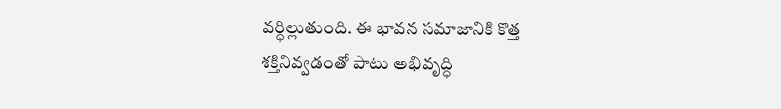వర్ధిల్లుతుంది. ఈ భావన సమాజానికి కొత్త శక్తినివ్వడంతో పాటు అభివృద్ధి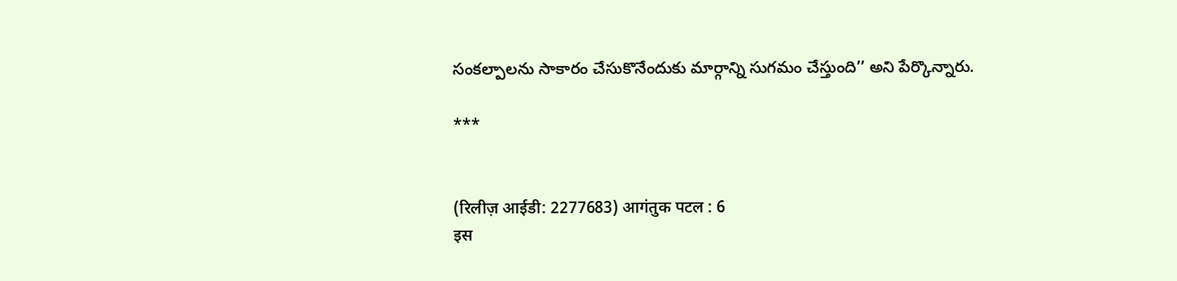సంకల్పాలను సాకారం చేసుకొనేందుకు మార్గాన్ని సుగమం చేస్తుంది’’ అని పేర్కొన్నారు.

***


(रिलीज़ आईडी: 2277683) आगंतुक पटल : 6
इस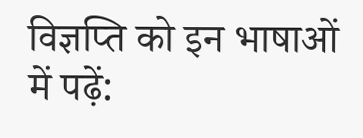विज्ञप्ति को इन भाषाओं में पढ़ें: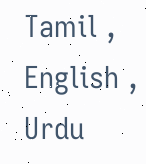Tamil , English , Urdu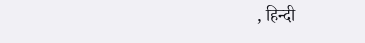, हिन्दी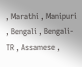, Marathi , Manipuri , Bengali , Bengali-TR , Assamese ,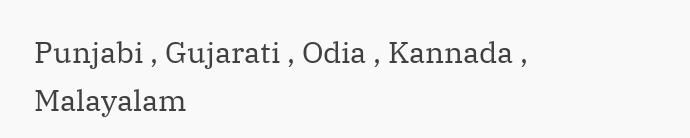Punjabi , Gujarati , Odia , Kannada , Malayalam